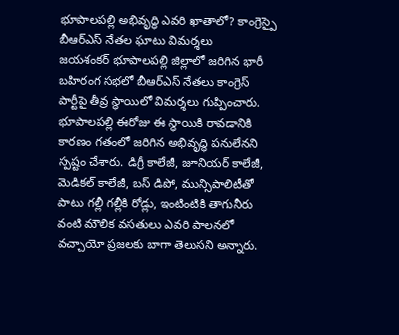భూపాలపల్లి అభివృద్ధి ఎవరి ఖాతాలో? కాంగ్రెస్పై బీఆర్ఎస్ నేతల ఘాటు విమర్శలు
జయశంకర్ భూపాలపల్లి జిల్లాలో జరిగిన భారీ బహిరంగ సభలో బీఆర్ఎస్ నేతలు కాంగ్రెస్ పార్టీపై తీవ్ర స్థాయిలో విమర్శలు గుప్పించారు. భూపాలపల్లి ఈరోజు ఈ స్థాయికి రావడానికి కారణం గతంలో జరిగిన అభివృద్ధి పనులేనని స్పష్టం చేశారు. డిగ్రీ కాలేజీ, జూనియర్ కాలేజీ, మెడికల్ కాలేజీ, బస్ డిపో, మున్సిపాలిటీతో పాటు గల్లీ గల్లీకి రోడ్లు, ఇంటింటికి తాగునీరు వంటి మౌలిక వసతులు ఎవరి పాలనలో వచ్చాయో ప్రజలకు బాగా తెలుసని అన్నారు.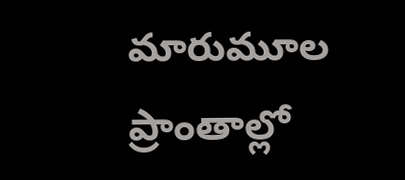మారుమూల ప్రాంతాల్లో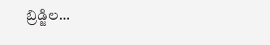బ్రిడ్జిల…